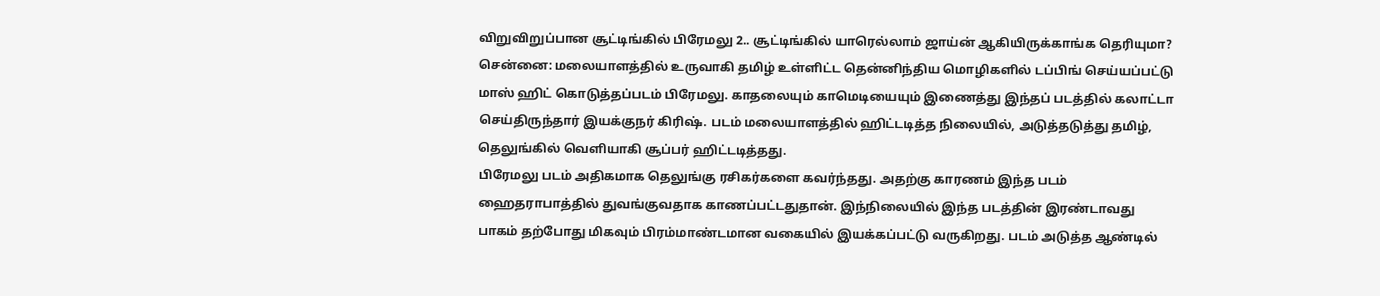விறுவிறுப்பான சூட்டிங்கில் பிரேமலு 2.. சூட்டிங்கில் யாரெல்லாம் ஜாய்ன் ஆகியிருக்காங்க தெரியுமா?
சென்னை: மலையாளத்தில் உருவாகி தமிழ் உள்ளிட்ட தென்னிந்திய மொழிகளில் டப்பிங் செய்யப்பட்டு மாஸ் ஹிட் கொடுத்தப்படம் பிரேமலு. காதலையும் காமெடியையும் இணைத்து இந்தப் படத்தில் கலாட்டா செய்திருந்தார் இயக்குநர் கிரிஷ். படம் மலையாளத்தில் ஹிட்டடித்த நிலையில், அடுத்தடுத்து தமிழ், தெலுங்கில் வெளியாகி சூப்பர் ஹிட்டடித்தது.
பிரேமலு படம் அதிகமாக தெலுங்கு ரசிகர்களை கவர்ந்தது. அதற்கு காரணம் இந்த படம் ஹைதராபாத்தில் துவங்குவதாக காணப்பட்டதுதான். இந்நிலையில் இந்த படத்தின் இரண்டாவது பாகம் தற்போது மிகவும் பிரம்மாண்டமான வகையில் இயக்கப்பட்டு வருகிறது. படம் அடுத்த ஆண்டில்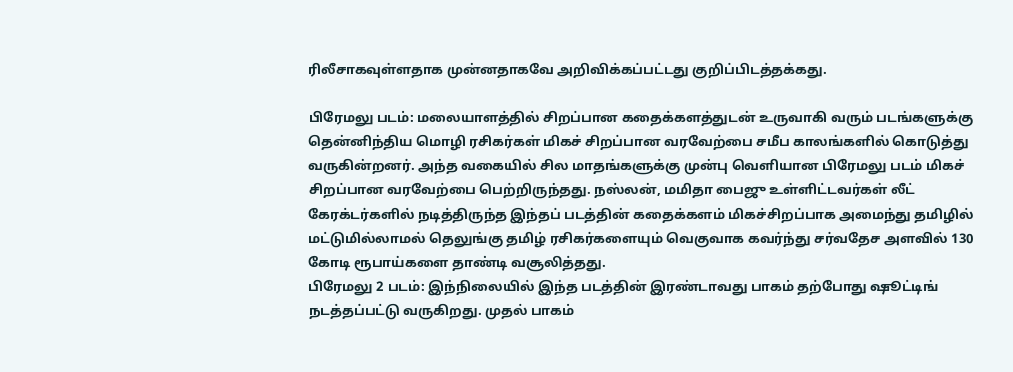ரிலீசாகவுள்ளதாக முன்னதாகவே அறிவிக்கப்பட்டது குறிப்பிடத்தக்கது.

பிரேமலு படம்: மலையாளத்தில் சிறப்பான கதைக்களத்துடன் உருவாகி வரும் படங்களுக்கு தென்னிந்திய மொழி ரசிகர்கள் மிகச் சிறப்பான வரவேற்பை சமீப காலங்களில் கொடுத்து வருகின்றனர். அந்த வகையில் சில மாதங்களுக்கு முன்பு வெளியான பிரேமலு படம் மிகச் சிறப்பான வரவேற்பை பெற்றிருந்தது. நஸ்லன், மமிதா பைஜு உள்ளிட்டவர்கள் லீட் கேரக்டர்களில் நடித்திருந்த இந்தப் படத்தின் கதைக்களம் மிகச்சிறப்பாக அமைந்து தமிழில் மட்டுமில்லாமல் தெலுங்கு தமிழ் ரசிகர்களையும் வெகுவாக கவர்ந்து சர்வதேச அளவில் 130 கோடி ரூபாய்களை தாண்டி வசூலித்தது.
பிரேமலு 2 படம்: இந்நிலையில் இந்த படத்தின் இரண்டாவது பாகம் தற்போது ஷூட்டிங் நடத்தப்பட்டு வருகிறது. முதல் பாகம்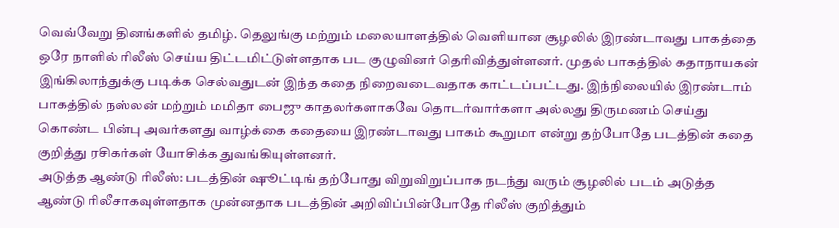வெவ்வேறு தினங்களில் தமிழ். தெலுங்கு மற்றும் மலையாளத்தில் வெளியான சூழலில் இரண்டாவது பாகத்தை ஒரே நாளில் ரிலீஸ் செய்ய திட்டமிட்டுள்ளதாக பட குழுவினர் தெரிவித்துள்ளனர். முதல் பாகத்தில் கதாநாயகன் இங்கிலாந்துக்கு படிக்க செல்வதுடன் இந்த கதை நிறைவடைவதாக காட்டப்பட்டது. இந்நிலையில் இரண்டாம் பாகத்தில் நஸ்லன் மற்றும் மமிதா பைஜு காதலர்களாகவே தொடர்வார்களா அல்லது திருமணம் செய்து கொண்ட பின்பு அவர்களது வாழ்க்கை கதையை இரண்டாவது பாகம் கூறுமா என்று தற்போதே படத்தின் கதை குறித்து ரசிகர்கள் யோசிக்க துவங்கியுள்ளனர்.
அடுத்த ஆண்டு ரிலீஸ்: படத்தின் ஷூட்டிங் தற்போது விறுவிறுப்பாக நடந்து வரும் சூழலில் படம் அடுத்த ஆண்டு ரிலீசாகவுள்ளதாக முன்னதாக படத்தின் அறிவிப்பின்போதே ரிலீஸ் குறித்தும்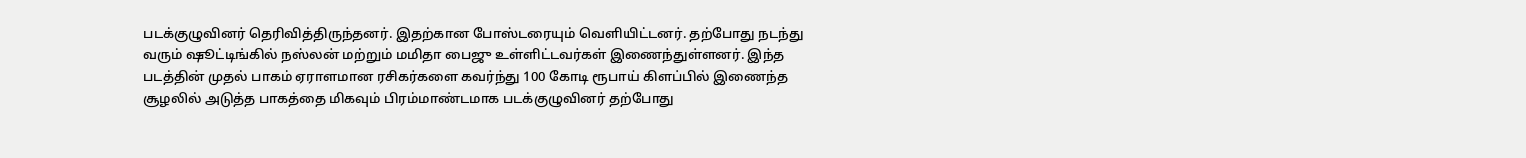படக்குழுவினர் தெரிவித்திருந்தனர். இதற்கான போஸ்டரையும் வெளியிட்டனர். தற்போது நடந்து வரும் ஷூட்டிங்கில் நஸ்லன் மற்றும் மமிதா பைஜு உள்ளிட்டவர்கள் இணைந்துள்ளனர். இந்த படத்தின் முதல் பாகம் ஏராளமான ரசிகர்களை கவர்ந்து 100 கோடி ரூபாய் கிளப்பில் இணைந்த சூழலில் அடுத்த பாகத்தை மிகவும் பிரம்மாண்டமாக படக்குழுவினர் தற்போது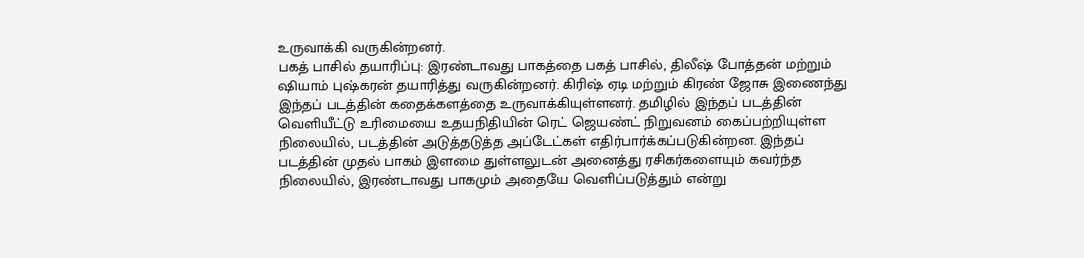உருவாக்கி வருகின்றனர்.
பகத் பாசில் தயாரிப்பு: இரண்டாவது பாகத்தை பகத் பாசில், திலீஷ் போத்தன் மற்றும் ஷியாம் புஷ்கரன் தயாரித்து வருகின்றனர். கிரிஷ் ஏடி மற்றும் கிரண் ஜோசு இணைந்து இந்தப் படத்தின் கதைக்களத்தை உருவாக்கியுள்ளனர். தமிழில் இந்தப் படத்தின் வெளியீட்டு உரிமையை உதயநிதியின் ரெட் ஜெயண்ட் நிறுவனம் கைப்பற்றியுள்ள நிலையில், படத்தின் அடுத்தடுத்த அப்டேட்கள் எதிர்பார்க்கப்படுகின்றன. இந்தப் படத்தின் முதல் பாகம் இளமை துள்ளலுடன் அனைத்து ரசிகர்களையும் கவர்ந்த நிலையில், இரண்டாவது பாகமும் அதையே வெளிப்படுத்தும் என்று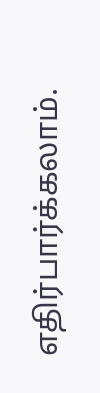எதிர்பார்க்கலாம்.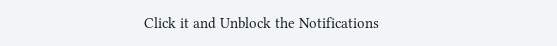Click it and Unblock the Notifications